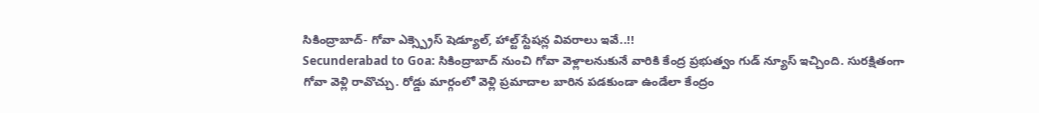సికింద్రాబాద్- గోవా ఎక్స్ప్రెస్ షెడ్యూల్, హాల్ట్ స్టేషన్ల వివరాలు ఇవే..!!
Secunderabad to Goa: సికింద్రాబాద్ నుంచి గోవా వెళ్లాలనుకునే వారికి కేంద్ర ప్రభుత్వం గుడ్ న్యూస్ ఇచ్చింది. సురక్షితంగా గోవా వెళ్లి రావొచ్చు. రోడ్డు మార్గంలో వెళ్లి ప్రమాదాల బారిన పడకుండా ఉండేలా కేంద్రం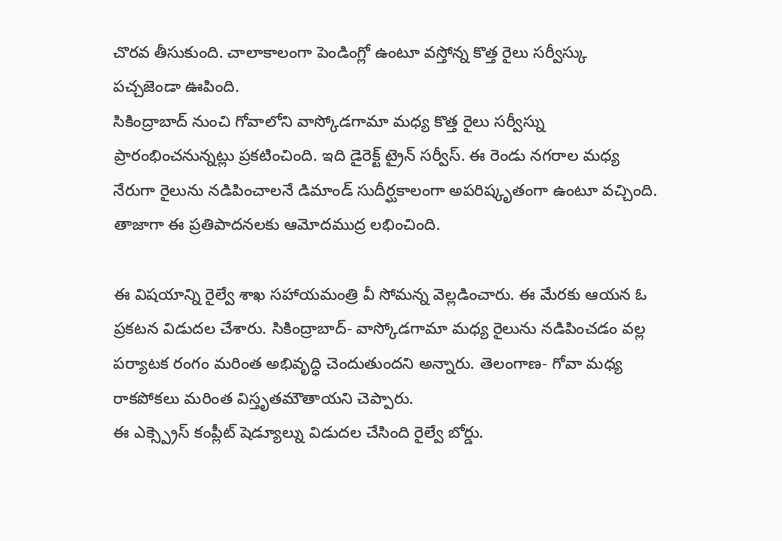చొరవ తీసుకుంది. చాలాకాలంగా పెండింగ్లో ఉంటూ వస్తోన్న కొత్త రైలు సర్వీస్కు పచ్చజెండా ఊపింది.
సికింద్రాబాద్ నుంచి గోవాలోని వాస్కోడగామా మధ్య కొత్త రైలు సర్వీస్ను ప్రారంభించనున్నట్లు ప్రకటించింది. ఇది డైరెక్ట్ ట్రైన్ సర్వీస్. ఈ రెండు నగరాల మధ్య నేరుగా రైలును నడిపించాలనే డిమాండ్ సుదీర్ఘకాలంగా అపరిష్కృతంగా ఉంటూ వచ్చింది. తాజాగా ఈ ప్రతిపాదనలకు ఆమోదముద్ర లభించింది.

ఈ విషయాన్ని రైల్వే శాఖ సహాయమంత్రి వీ సోమన్న వెల్లడించారు. ఈ మేరకు ఆయన ఓ ప్రకటన విడుదల చేశారు. సికింద్రాబాద్- వాస్కోడగామా మధ్య రైలును నడిపించడం వల్ల పర్యాటక రంగం మరింత అభివృద్ధి చెందుతుందని అన్నారు. తెలంగాణ- గోవా మధ్య రాకపోకలు మరింత విస్తృతమౌతాయని చెప్పారు.
ఈ ఎక్స్ప్రెస్ కంప్లీట్ షెడ్యూల్ను విడుదల చేసింది రైల్వే బోర్డు.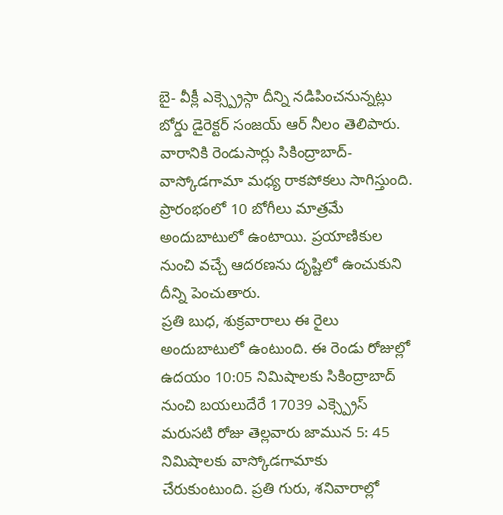బై- వీక్లీ ఎక్స్ప్రెస్గా దీన్ని నడిపించనున్నట్లు బోర్డు డైరెక్టర్ సంజయ్ ఆర్ నీలం తెలిపారు. వారానికి రెండుసార్లు సికింద్రాబాద్- వాస్కోడగామా మధ్య రాకపోకలు సాగిస్తుంది. ప్రారంభంలో 10 బోగీలు మాత్రమే అందుబాటులో ఉంటాయి. ప్రయాణికుల నుంచి వచ్చే ఆదరణను దృష్టిలో ఉంచుకుని దీన్ని పెంచుతారు.
ప్రతి బుధ, శుక్రవారాలు ఈ రైలు అందుబాటులో ఉంటుంది. ఈ రెండు రోజుల్లో ఉదయం 10:05 నిమిషాలకు సికింద్రాబాద్ నుంచి బయలుదేరే 17039 ఎక్స్ప్రెస్ మరుసటి రోజు తెల్లవారు జామున 5: 45 నిమిషాలకు వాస్కోడగామాకు చేరుకుంటుంది. ప్రతి గురు, శనివారాల్లో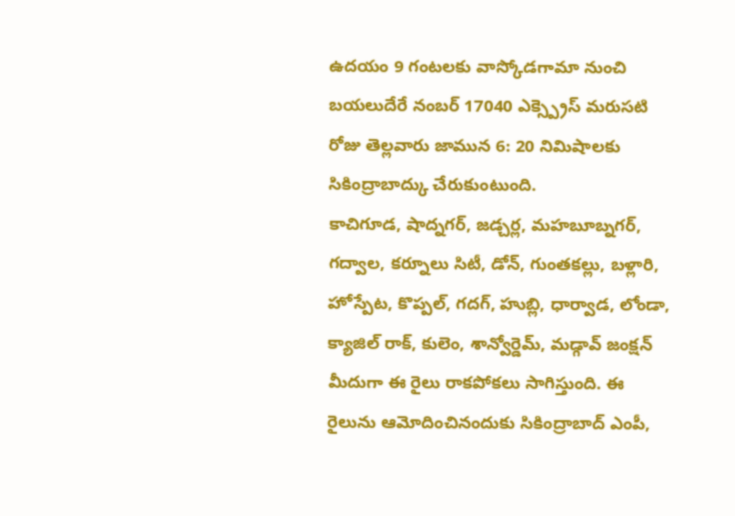ఉదయం 9 గంటలకు వాస్కోడగామా నుంచి బయలుదేరే నంబర్ 17040 ఎక్స్ప్రెస్ మరుసటి రోజు తెల్లవారు జామున 6: 20 నిమిషాలకు సికింద్రాబాద్కు చేరుకుంటుంది.
కాచిగూడ, షాద్నగర్, జడ్చర్ల, మహబూబ్నగర్, గద్వాల, కర్నూలు సిటీ, డోన్, గుంతకల్లు, బళ్లారి, హోస్పేట, కొప్పల్, గదగ్, హుబ్లి, ధార్వాడ, లోండా, క్యాజిల్ రాక్, కులెం, శాన్వోర్డెమ్, మడ్గావ్ జంక్షన్ మీదుగా ఈ రైలు రాకపోకలు సాగిస్తుంది. ఈ రైలును ఆమోదించినందుకు సికింద్రాబాద్ ఎంపీ,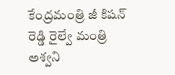కేంద్రమంత్రి జీ కిషన్ రెడ్డి రైల్వే మంత్రి అశ్వని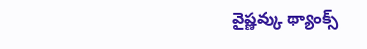వైష్ణవ్కు థ్యాంక్స్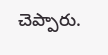చెప్పారు.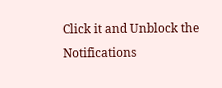Click it and Unblock the Notifications